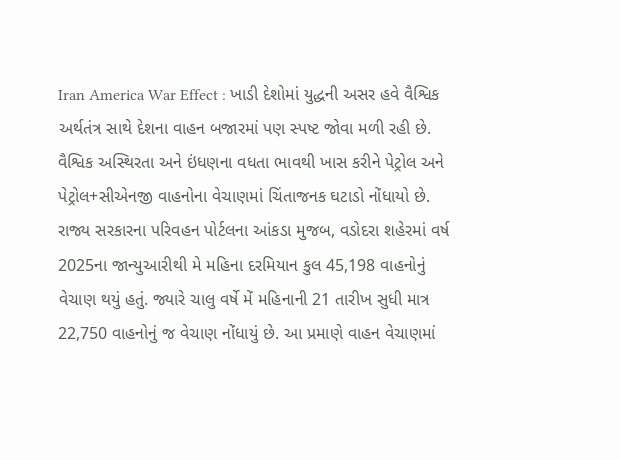Iran America War Effect : ખાડી દેશોમાં યુદ્ધની અસર હવે વૈશ્વિક અર્થતંત્ર સાથે દેશના વાહન બજારમાં પણ સ્પષ્ટ જોવા મળી રહી છે. વૈશ્વિક અસ્થિરતા અને ઇંધણના વધતા ભાવથી ખાસ કરીને પેટ્રોલ અને પેટ્રોલ+સીએનજી વાહનોના વેચાણમાં ચિંતાજનક ઘટાડો નોંધાયો છે.
રાજ્ય સરકારના પરિવહન પોર્ટલના આંકડા મુજબ, વડોદરા શહેરમાં વર્ષ 2025ના જાન્યુઆરીથી મે મહિના દરમિયાન કુલ 45,198 વાહનોનું વેચાણ થયું હતું. જ્યારે ચાલુ વર્ષે મેં મહિનાની 21 તારીખ સુધી માત્ર 22,750 વાહનોનું જ વેચાણ નોંધાયું છે. આ પ્રમાણે વાહન વેચાણમાં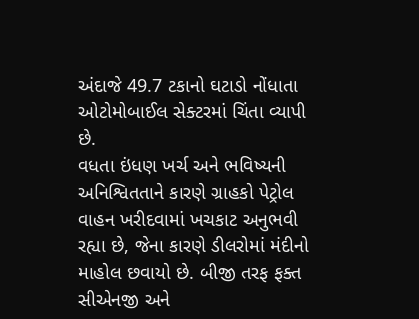અંદાજે 49.7 ટકાનો ઘટાડો નોંધાતા ઓટોમોબાઈલ સેક્ટરમાં ચિંતા વ્યાપી છે.
વધતા ઇંધણ ખર્ચ અને ભવિષ્યની અનિશ્વિતતાને કારણે ગ્રાહકો પેટ્રોલ વાહન ખરીદવામાં ખચકાટ અનુભવી રહ્યા છે, જેના કારણે ડીલરોમાં મંદીનો માહોલ છવાયો છે. બીજી તરફ ફક્ત સીએનજી અને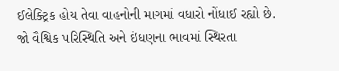ઈલેક્ટ્રિક હોય તેવા વાહનોની માગમાં વધારો નોંધાઈ રહ્યો છે.
જો વૈશ્વિક પરિસ્થિતિ અને ઇંધણના ભાવમાં સ્થિરતા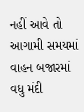નહીં આવે તો આગામી સમયમાં વાહન બજારમાં વધુ મંદી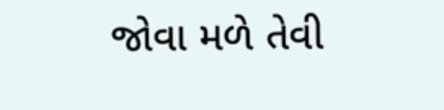જોવા મળે તેવી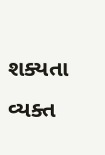શક્યતા વ્યક્ત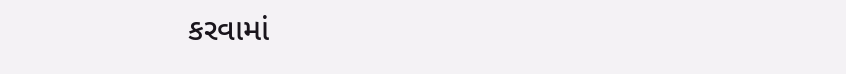કરવામાં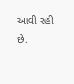આવી રહી છે.